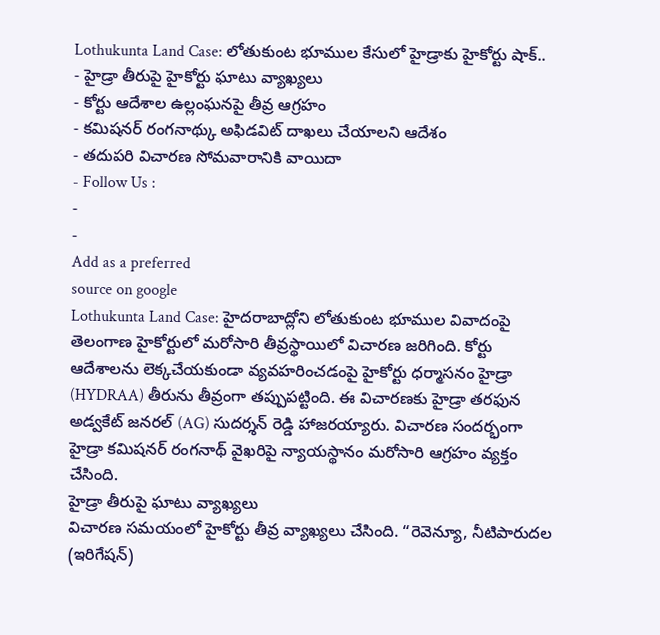Lothukunta Land Case: లోతుకుంట భూముల కేసులో హైడ్రాకు హైకోర్టు షాక్..
- హైడ్రా తీరుపై హైకోర్టు ఘాటు వ్యాఖ్యలు
- కోర్టు ఆదేశాల ఉల్లంఘనపై తీవ్ర ఆగ్రహం
- కమిషనర్ రంగనాథ్కు అఫిడవిట్ దాఖలు చేయాలని ఆదేశం
- తదుపరి విచారణ సోమవారానికి వాయిదా
- Follow Us :
-
-
Add as a preferred
source on google
Lothukunta Land Case: హైదరాబాద్లోని లోతుకుంట భూముల వివాదంపై తెలంగాణ హైకోర్టులో మరోసారి తీవ్రస్థాయిలో విచారణ జరిగింది. కోర్టు ఆదేశాలను లెక్కచేయకుండా వ్యవహరించడంపై హైకోర్టు ధర్మాసనం హైడ్రా (HYDRAA) తీరును తీవ్రంగా తప్పుపట్టింది. ఈ విచారణకు హైడ్రా తరఫున అడ్వకేట్ జనరల్ (AG) సుదర్శన్ రెడ్డి హాజరయ్యారు. విచారణ సందర్భంగా హైడ్రా కమిషనర్ రంగనాథ్ వైఖరిపై న్యాయస్థానం మరోసారి ఆగ్రహం వ్యక్తం చేసింది.
హైడ్రా తీరుపై ఘాటు వ్యాఖ్యలు
విచారణ సమయంలో హైకోర్టు తీవ్ర వ్యాఖ్యలు చేసింది. “రెవెన్యూ, నీటిపారుదల (ఇరిగేషన్)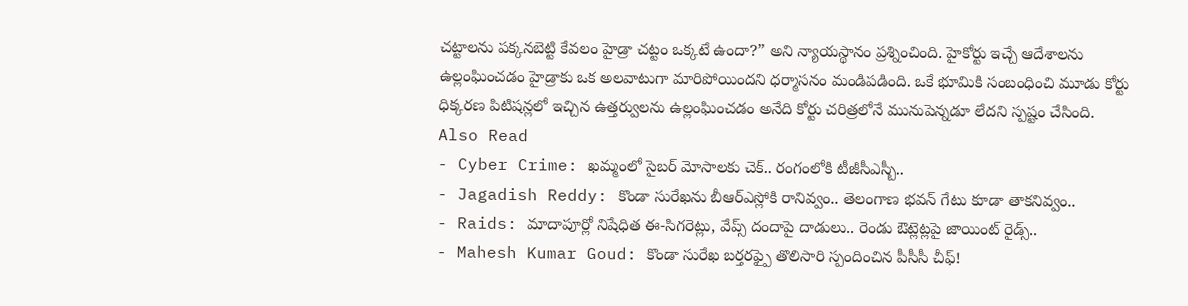చట్టాలను పక్కనబెట్టి కేవలం హైడ్రా చట్టం ఒక్కటే ఉందా?” అని న్యాయస్థానం ప్రశ్నించింది. హైకోర్టు ఇచ్చే ఆదేశాలను ఉల్లంఘించడం హైడ్రాకు ఒక అలవాటుగా మారిపోయిందని ధర్మాసనం మండిపడింది. ఒకే భూమికి సంబంధించి మూడు కోర్టు ధిక్కరణ పిటిషన్లలో ఇచ్చిన ఉత్తర్వులను ఉల్లంఘించడం అనేది కోర్టు చరిత్రలోనే మునుపెన్నడూ లేదని స్పష్టం చేసింది.
Also Read
- Cyber Crime: ఖమ్మంలో సైబర్ మోసాలకు చెక్.. రంగంలోకి టీజీసీఎస్బీ..
- Jagadish Reddy: కొండా సురేఖను బీఆర్ఎస్లోకి రానివ్వం.. తెలంగాణ భవన్ గేటు కూడా తాకనివ్వం..
- Raids: మాదాపూర్లో నిషేధిత ఈ-సిగరెట్లు, వేప్స్ దందాపై దాడులు.. రెండు ఔట్లెట్లపై జాయింట్ రైడ్స్..
- Mahesh Kumar Goud: కొండా సురేఖ బర్తరఫ్పై తొలిసారి స్పందించిన పీసీసీ చీఫ్!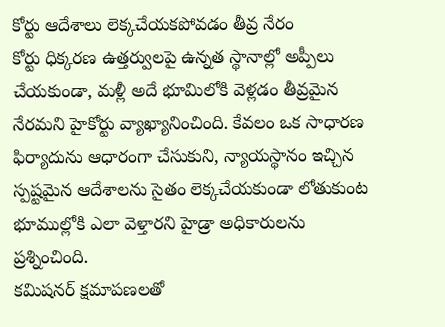కోర్టు ఆదేశాలు లెక్కచేయకపోవడం తీవ్ర నేరం
కోర్టు ధిక్కరణ ఉత్తర్వులపై ఉన్నత స్థానాల్లో అప్పీలు చేయకుండా, మళ్లీ అదే భూమిలోకి వెళ్లడం తీవ్రమైన నేరమని హైకోర్టు వ్యాఖ్యానించింది. కేవలం ఒక సాధారణ ఫిర్యాదును ఆధారంగా చేసుకుని, న్యాయస్థానం ఇచ్చిన స్పష్టమైన ఆదేశాలను సైతం లెక్కచేయకుండా లోతుకుంట భూముల్లోకి ఎలా వెళ్తారని హైడ్రా అధికారులను ప్రశ్నించింది.
కమిషనర్ క్షమాపణలతో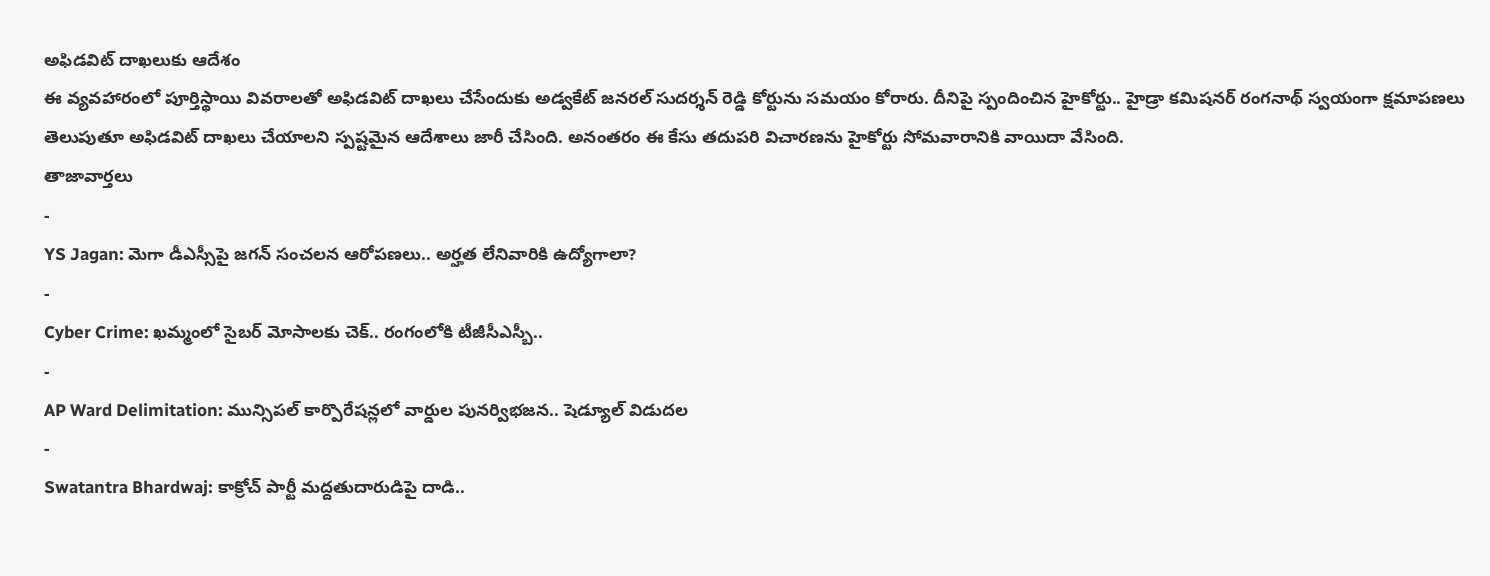అఫిడవిట్ దాఖలుకు ఆదేశం
ఈ వ్యవహారంలో పూర్తిస్థాయి వివరాలతో అఫిడవిట్ దాఖలు చేసేందుకు అడ్వకేట్ జనరల్ సుదర్శన్ రెడ్డి కోర్టును సమయం కోరారు. దీనిపై స్పందించిన హైకోర్టు.. హైడ్రా కమిషనర్ రంగనాథ్ స్వయంగా క్షమాపణలు తెలుపుతూ అఫిడవిట్ దాఖలు చేయాలని స్పష్టమైన ఆదేశాలు జారీ చేసింది. అనంతరం ఈ కేసు తదుపరి విచారణను హైకోర్టు సోమవారానికి వాయిదా వేసింది.
తాజావార్తలు
-
YS Jagan: మెగా డీఎస్సీపై జగన్ సంచలన ఆరోపణలు.. అర్హత లేనివారికి ఉద్యోగాలా?
-
Cyber Crime: ఖమ్మంలో సైబర్ మోసాలకు చెక్.. రంగంలోకి టీజీసీఎస్బీ..
-
AP Ward Delimitation: మున్సిపల్ కార్పొరేషన్లలో వార్డుల పునర్విభజన.. షెడ్యూల్ విడుదల
-
Swatantra Bhardwaj: కాక్రోచ్ పార్టీ మద్దతుదారుడిపై దాడి..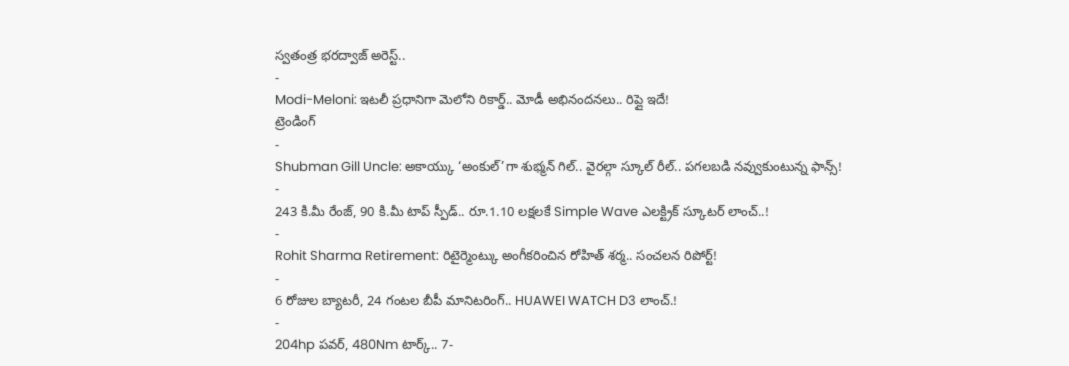స్వతంత్ర భరద్వాజ్ అరెస్ట్..
-
Modi-Meloni: ఇటలీ ప్రధానిగా మెలోని రికార్డ్.. మోడీ అభినందనలు.. రిప్లై ఇదే!
ట్రెండింగ్
-
Shubman Gill Uncle: అకాయ్కు ‘అంకుల్’గా శుభ్మన్ గిల్.. వైరల్గా స్కూల్ రీల్.. పగలబడి నవ్వుకుంటున్న ఫాన్స్!
-
243 కి.మీ రేంజ్, 90 కి.మీ టాప్ స్పీడ్.. రూ.1.10 లక్షలకే Simple Wave ఎలక్ట్రిక్ స్కూటర్ లాంచ్..!
-
Rohit Sharma Retirement: రిటైర్మెంట్కు అంగీకరించిన రోహిత్ శర్మ.. సంచలన రిపోర్ట్!
-
6 రోజుల బ్యాటరీ, 24 గంటల బీపీ మానిటరింగ్.. HUAWEI WATCH D3 లాంచ్.!
-
204hp పవర్, 480Nm టార్క్.. 7-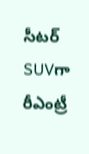సీటర్ SUVగా రీఎంట్రీ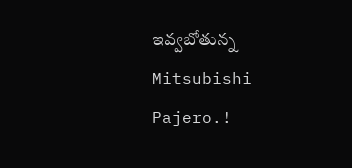ఇవ్వబోతున్న Mitsubishi Pajero.!